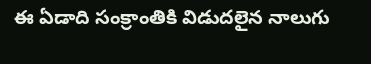ఈ ఏడాది సంక్రాంతికి విడుదలైన నాలుగు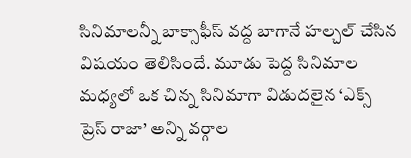సినిమాలన్నీ బాక్సాఫీస్ వద్ద బాగానే హల్చల్ చేసిన విషయం తెలిసిందే. మూడు పెద్ద సినిమాల మధ్యలో ఒక చిన్న సినిమాగా విడుదలైన ‘ఎక్స్ ప్రెస్ రాజా’ అన్ని వర్గాల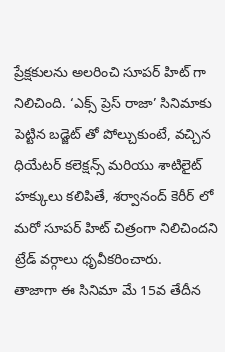ప్రేక్షకులను అలరించి సూపర్ హిట్ గా నిలిచింది. ‘ఎక్స్ ప్రెస్ రాజా’ సినిమాకు పెట్టిన బడ్జెట్ తో పోల్చుకుంటే, వచ్చిన ధియేటర్ కలెక్షన్స్ మరియు శాటిలైట్ హక్కులు కలిపితే, శర్వానంద్ కెరీర్ లో మరో సూపర్ హిట్ చిత్రంగా నిలిచిందని ట్రేడ్ వర్గాలు ధృవీకరించారు.
తాజాగా ఈ సినిమా మే 15వ తేదీన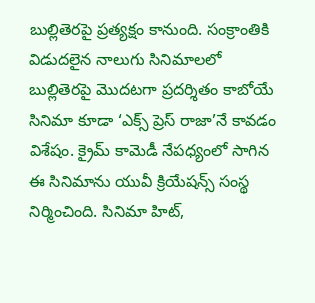బుల్లితెరపై ప్రత్యక్షం కానుంది. సంక్రాంతికి విడుదలైన నాలుగు సినిమాలలో బుల్లితెరపై మొదటగా ప్రదర్శితం కాబోయే సినిమా కూడా ‘ఎక్స్ ప్రెస్ రాజా’నే కావడం విశేషం. క్రైమ్ కామెడీ నేపధ్యంలో సాగిన ఈ సినిమాను యువీ క్రియేషన్స్ సంస్థ నిర్మించింది. సినిమా హిట్,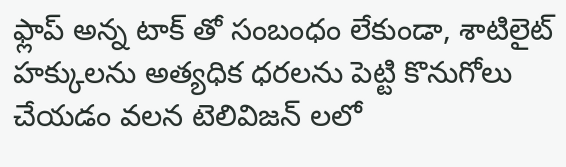ఫ్లాప్ అన్న టాక్ తో సంబంధం లేకుండా, శాటిలైట్ హక్కులను అత్యధిక ధరలను పెట్టి కొనుగోలు చేయడం వలన టెలివిజన్ లలో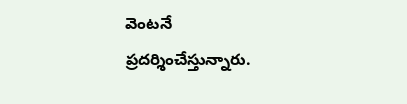వెంటనే ప్రదర్శించేస్తున్నారు.